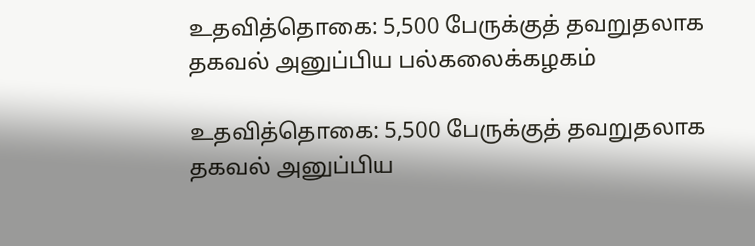உதவித்தொகை: 5,500 பேருக்குத் தவறுதலாக தகவல் அனுப்பிய பல்கலைக்கழகம்

உதவித்தொகை: 5,500 பேருக்குத் தவறுதலாக தகவல் அனுப்பிய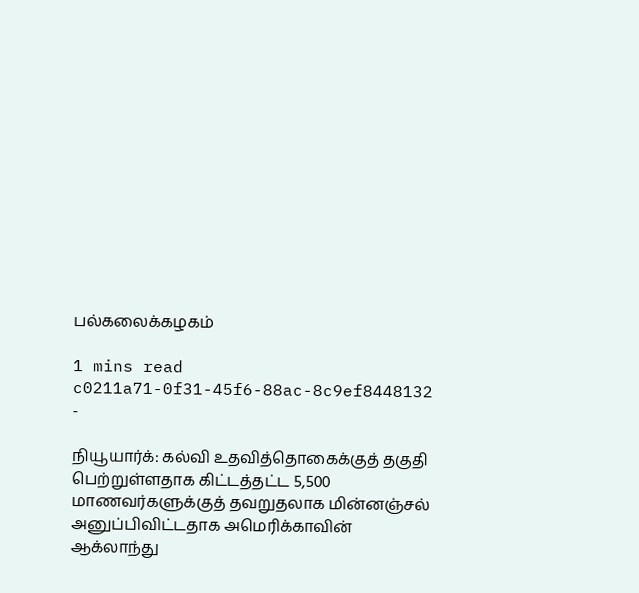பல்கலைக்கழகம்

1 mins read
c0211a71-0f31-45f6-88ac-8c9ef8448132
-

நியூயார்க்: கல்வி உதவித்தொகைக்குத் தகுதி பெற்றுள்ளதாக கிட்டத்தட்ட 5,500 மாணவர்களுக்குத் தவறுதலாக மின்னஞ்சல் அனுப்பிவிட்டதாக அமெரிக்காவின் ஆக்லாந்து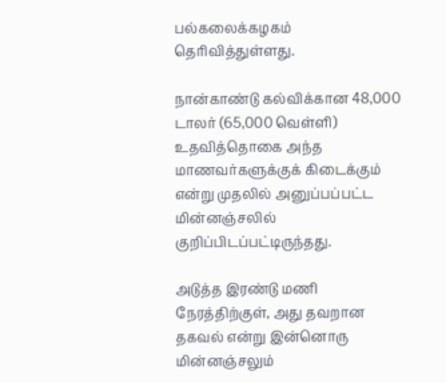பல்கலைக்கழகம் தெரிவித்துள்ளது.

நான்காண்டு கல்விக்கான 48,000 டாலர் (65,000 வெள்ளி) உதவித்தொகை அந்த மாணவர்களுக்குக் கிடைக்கும் என்று முதலில் அனுப்பப்பட்ட மின்னஞ்சலில் குறிப்பிடப்பட்டிருந்தது.

அடுத்த இரண்டு மணி நேரத்திற்குள், அது தவறான தகவல் என்று இன்னொரு மின்னஞ்சலும்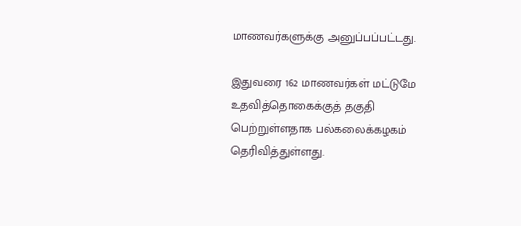மாணவர்களுக்கு அனுப்பப்பட்டது.

இதுவரை 162 மாணவர்கள் மட்டுமே உதவித்தொகைக்குத் தகுதி பெற்றுள்ளதாக பல்கலைக்கழகம் தெரிவித்துள்ளது.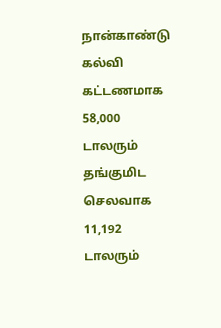நான்காண்டு கல்வி கட்டணமாக 58,000 டாலரும் தங்குமிட செலவாக 11,192 டாலரும்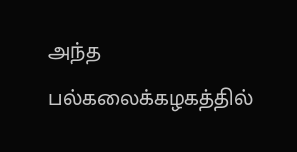அந்த பல்கலைக்கழகத்தில்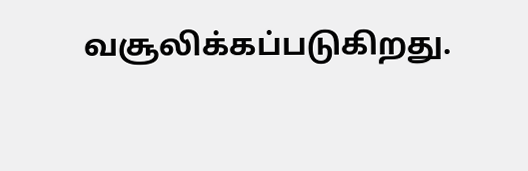வசூலிக்கப்படுகிறது.